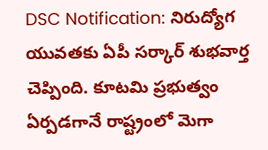DSC Notification: నిరుద్యోగ యువతకు ఏపీ సర్కార్ శుభవార్త చెప్పింది. కూటమి ప్రభుత్వం ఏర్పడగానే రాష్ట్రంలో మెగా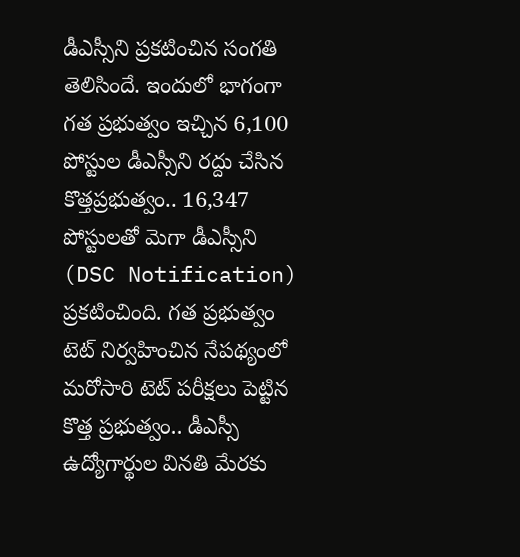డీఎస్సీని ప్రకటించిన సంగతి తెలిసిందే. ఇందులో భాగంగా గత ప్రభుత్వం ఇచ్చిన 6,100 పోస్టుల డీఎస్సీని రద్దు చేసిన కొత్తప్రభుత్వం.. 16,347 పోస్టులతో మెగా డీఎస్సీని (DSC Notification) ప్రకటించింది. గత ప్రభుత్వం టెట్ నిర్వహించిన నేపథ్యంలో మరోసారి టెట్ పరీక్షలు పెట్టిన కొత్త ప్రభుత్వం.. డీఎస్సీ ఉద్యోగార్థుల వినతి మేరకు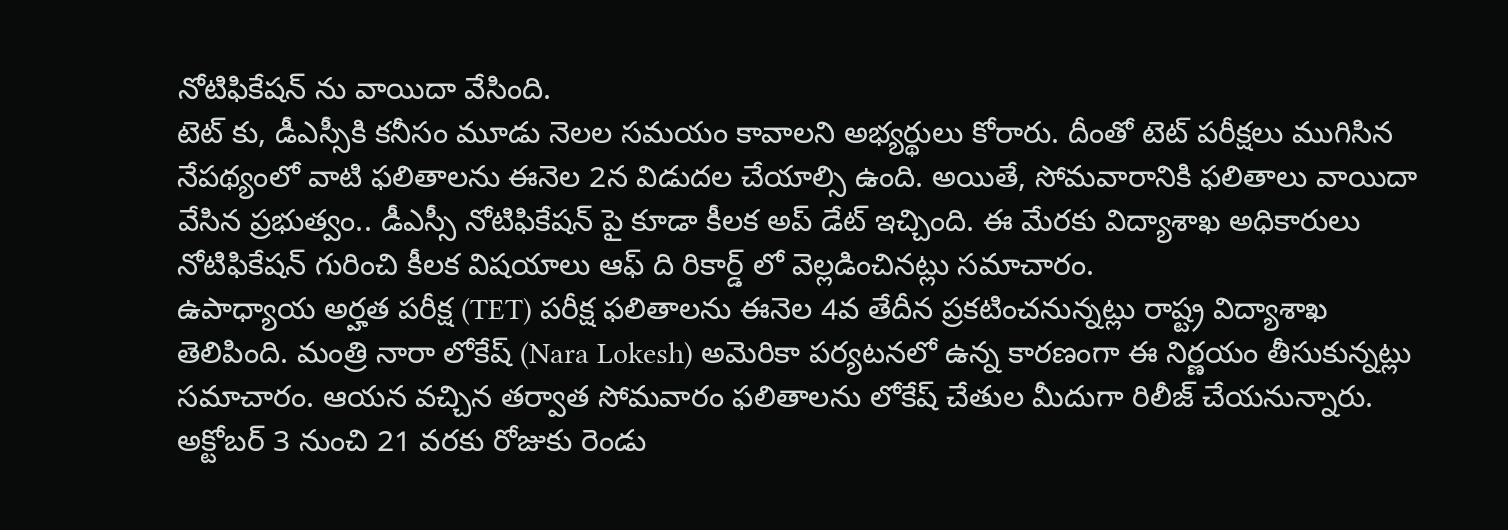నోటిఫికేషన్ ను వాయిదా వేసింది.
టెట్ కు, డీఎస్సీకి కనీసం మూడు నెలల సమయం కావాలని అభ్యర్థులు కోరారు. దీంతో టెట్ పరీక్షలు ముగిసిన నేపథ్యంలో వాటి ఫలితాలను ఈనెల 2న విడుదల చేయాల్సి ఉంది. అయితే, సోమవారానికి ఫలితాలు వాయిదా వేసిన ప్రభుత్వం.. డీఎస్సీ నోటిఫికేషన్ పై కూడా కీలక అప్ డేట్ ఇచ్చింది. ఈ మేరకు విద్యాశాఖ అధికారులు నోటిఫికేషన్ గురించి కీలక విషయాలు ఆఫ్ ది రికార్డ్ లో వెల్లడించినట్లు సమాచారం.
ఉపాధ్యాయ అర్హత పరీక్ష (TET) పరీక్ష ఫలితాలను ఈనెల 4వ తేదీన ప్రకటించనున్నట్లు రాష్ట్ర విద్యాశాఖ తెలిపింది. మంత్రి నారా లోకేష్ (Nara Lokesh) అమెరికా పర్యటనలో ఉన్న కారణంగా ఈ నిర్ణయం తీసుకున్నట్లు సమాచారం. ఆయన వచ్చిన తర్వాత సోమవారం ఫలితాలను లోకేష్ చేతుల మీదుగా రిలీజ్ చేయనున్నారు. అక్టోబర్ 3 నుంచి 21 వరకు రోజుకు రెండు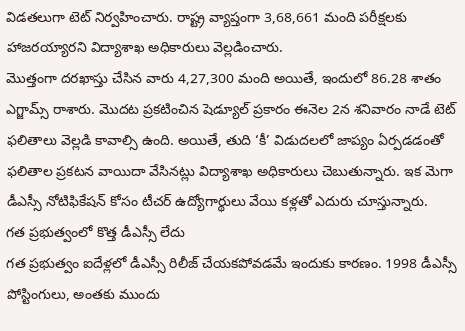విడతలుగా టెట్ నిర్వహించారు. రాష్ట్ర వ్యాప్తంగా 3,68,661 మంది పరీక్షలకు హాజరయ్యారని విద్యాశాఖ అధికారులు వెల్లడించారు.
మొత్తంగా దరఖాస్తు చేసిన వారు 4,27,300 మంది అయితే, ఇందులో 86.28 శాతం ఎగ్జామ్స్ రాశారు. మొదట ప్రకటించిన షెడ్యూల్ ప్రకారం ఈనెల 2న శనివారం నాడే టెట్ ఫలితాలు వెల్లడి కావాల్సి ఉంది. అయితే, తుది ‘కీ’ విడుదలలో జాప్యం ఏర్పడడంతో ఫలితాల ప్రకటన వాయిదా వేసినట్లు విద్యాశాఖ అధికారులు చెబుతున్నారు. ఇక మెగా డీఎస్సీ నోటిఫికేషన్ కోసం టీచర్ ఉద్యోగార్థులు వేయి కళ్లతో ఎదురు చూస్తున్నారు.
గత ప్రభుత్వంలో కొత్త డీఎస్సీ లేదు
గత ప్రభుత్వం ఐదేళ్లలో డీఎస్సీ రిలీజ్ చేయకపోవడమే ఇందుకు కారణం. 1998 డీఎస్సీ పోస్టింగులు, అంతకు ముందు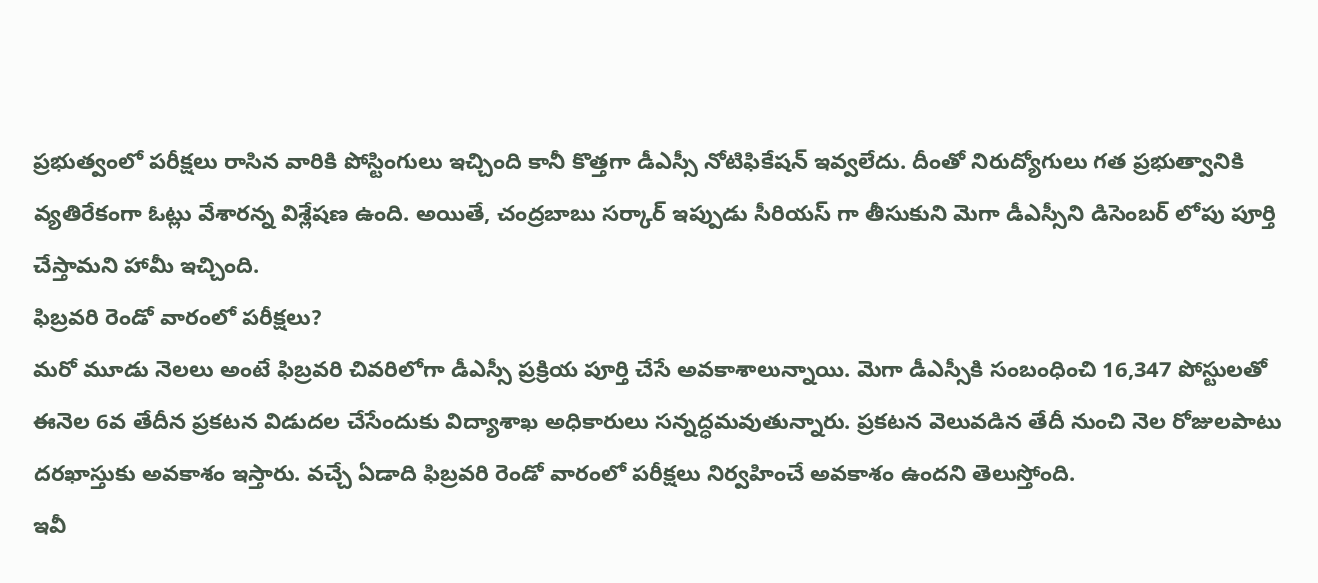ప్రభుత్వంలో పరీక్షలు రాసిన వారికి పోస్టింగులు ఇచ్చింది కానీ కొత్తగా డీఎస్సీ నోటిఫికేషన్ ఇవ్వలేదు. దీంతో నిరుద్యోగులు గత ప్రభుత్వానికి వ్యతిరేకంగా ఓట్లు వేశారన్న విశ్లేషణ ఉంది. అయితే, చంద్రబాబు సర్కార్ ఇప్పుడు సీరియస్ గా తీసుకుని మెగా డీఎస్సీని డిసెంబర్ లోపు పూర్తి చేస్తామని హామీ ఇచ్చింది.
ఫిబ్రవరి రెండో వారంలో పరీక్షలు?
మరో మూడు నెలలు అంటే ఫిబ్రవరి చివరిలోగా డీఎస్సీ ప్రక్రియ పూర్తి చేసే అవకాశాలున్నాయి. మెగా డీఎస్సీకి సంబంధించి 16,347 పోస్టులతో ఈనెల 6వ తేదీన ప్రకటన విడుదల చేసేందుకు విద్యాశాఖ అధికారులు సన్నద్ధమవుతున్నారు. ప్రకటన వెలువడిన తేదీ నుంచి నెల రోజులపాటు దరఖాస్తుకు అవకాశం ఇస్తారు. వచ్చే ఏడాది ఫిబ్రవరి రెండో వారంలో పరీక్షలు నిర్వహించే అవకాశం ఉందని తెలుస్తోంది.
ఇవీ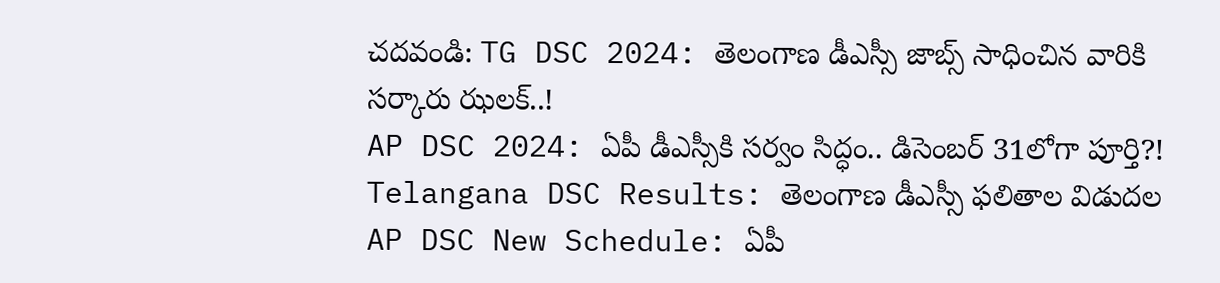చదవండి: TG DSC 2024: తెలంగాణ డీఎస్సీ జాబ్స్ సాధించిన వారికి సర్కారు ఝలక్..!
AP DSC 2024: ఏపీ డీఎస్సీకి సర్వం సిద్ధం.. డిసెంబర్ 31లోగా పూర్తి?!
Telangana DSC Results: తెలంగాణ డీఎస్సీ ఫలితాల విడుదల
AP DSC New Schedule: ఏపీ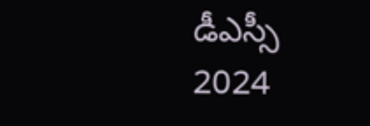డీఎస్సీ 2024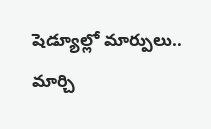షెడ్యూల్లో మార్పులు.. మార్చి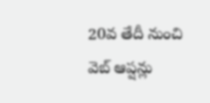20వ తేదీ నుంచి వెబ్ ఆప్షన్లు